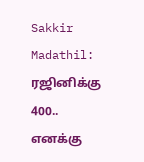Sakkir Madathil: ரஜினிக்கு 400.. எனக்கு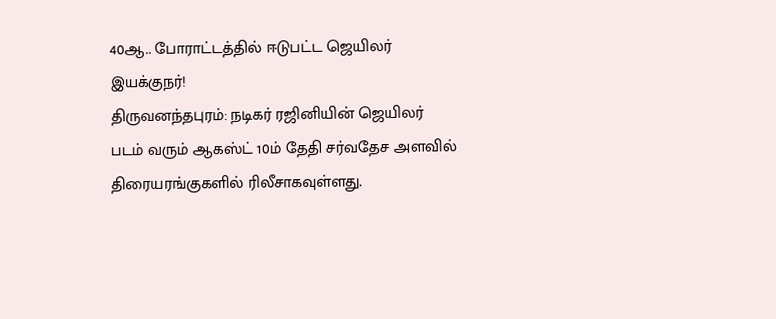40ஆ.. போராட்டத்தில் ஈடுபட்ட ஜெயிலர் இயக்குநர்!
திருவனந்தபுரம்: நடிகர் ரஜினியின் ஜெயிலர் படம் வரும் ஆகஸ்ட் 10ம் தேதி சர்வதேச அளவில் திரையரங்குகளில் ரிலீசாகவுள்ளது.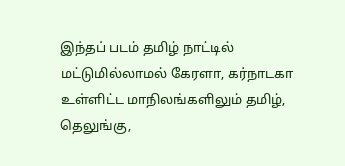இந்தப் படம் தமிழ் நாட்டில் மட்டுமில்லாமல் கேரளா, கர்நாடகா உள்ளிட்ட மாநிலங்களிலும் தமிழ், தெலுங்கு,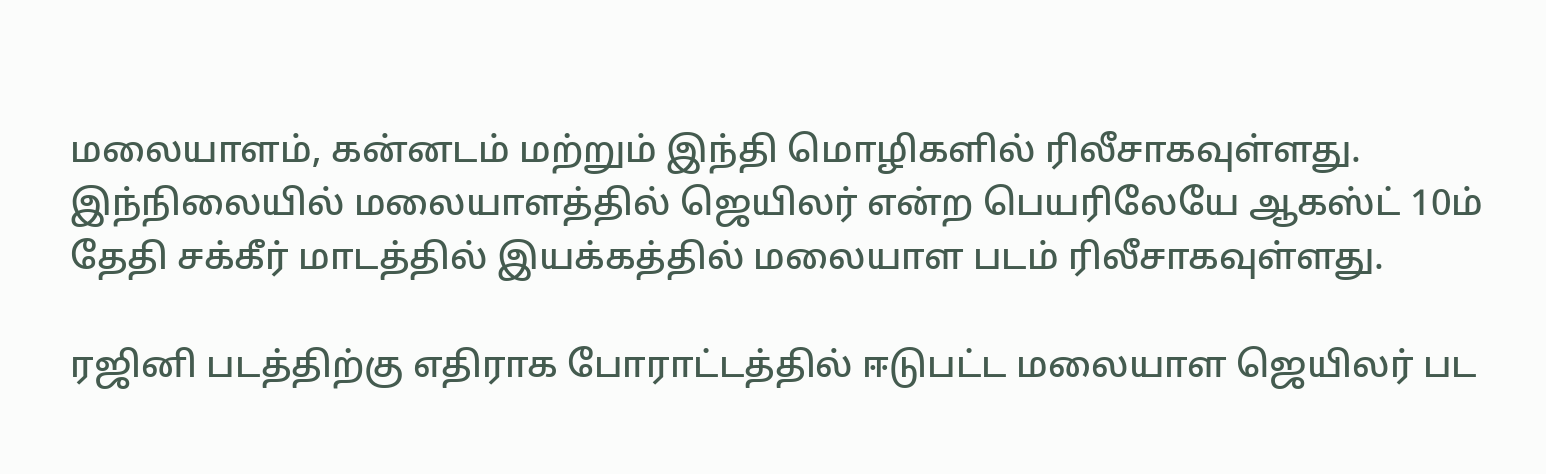மலையாளம், கன்னடம் மற்றும் இந்தி மொழிகளில் ரிலீசாகவுள்ளது.
இந்நிலையில் மலையாளத்தில் ஜெயிலர் என்ற பெயரிலேயே ஆகஸ்ட் 10ம் தேதி சக்கீர் மாடத்தில் இயக்கத்தில் மலையாள படம் ரிலீசாகவுள்ளது.

ரஜினி படத்திற்கு எதிராக போராட்டத்தில் ஈடுபட்ட மலையாள ஜெயிலர் பட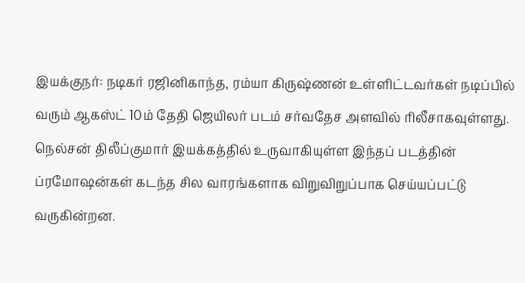இயக்குநர்: நடிகர் ரஜினிகாந்த, ரம்யா கிருஷ்ணன் உள்ளிட்டவர்கள் நடிப்பில் வரும் ஆகஸ்ட் 10ம் தேதி ஜெயிலர் படம் சர்வதேச அளவில் ரிலீசாகவுள்ளது. நெல்சன் திலீப்குமார் இயக்கத்தில் உருவாகியுள்ள இந்தப் படத்தின் ப்ரமோஷன்கள் கடந்த சில வாரங்களாக விறுவிறுப்பாக செய்யப்பட்டு வருகின்றன.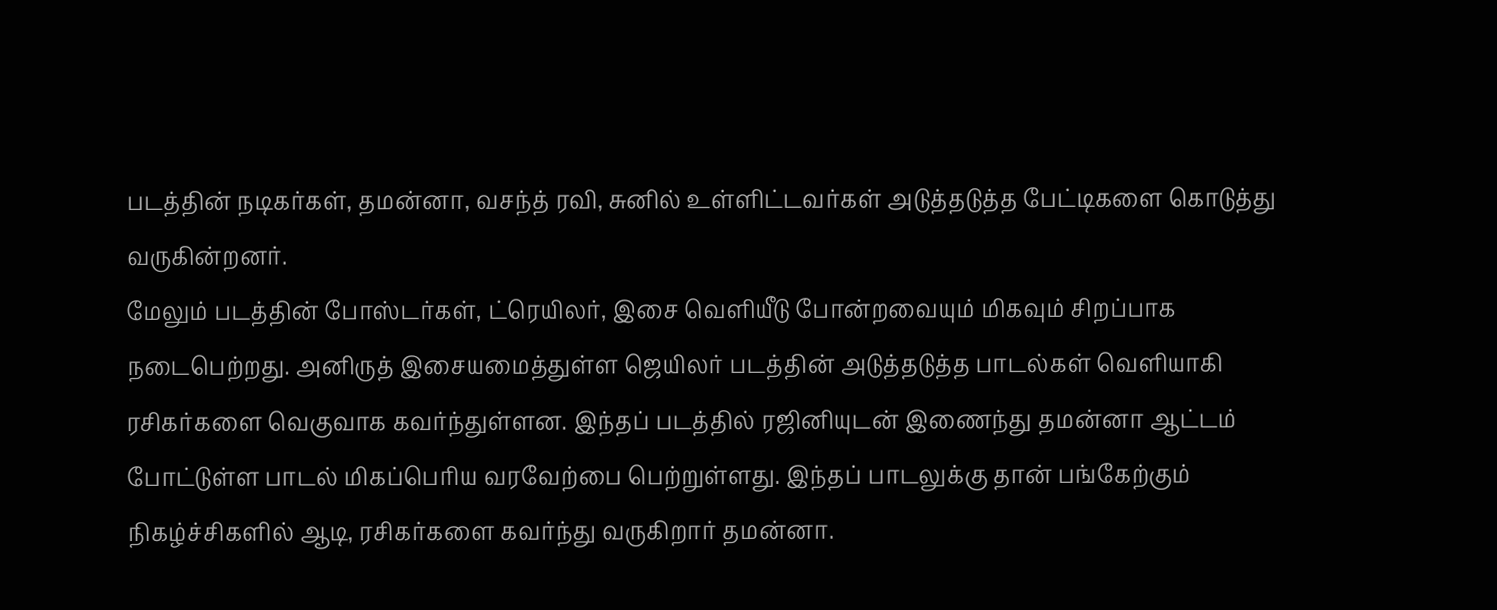படத்தின் நடிகர்கள், தமன்னா, வசந்த் ரவி, சுனில் உள்ளிட்டவர்கள் அடுத்தடுத்த பேட்டிகளை கொடுத்து வருகின்றனர்.
மேலும் படத்தின் போஸ்டர்கள், ட்ரெயிலர், இசை வெளியீடு போன்றவையும் மிகவும் சிறப்பாக நடைபெற்றது. அனிருத் இசையமைத்துள்ள ஜெயிலர் படத்தின் அடுத்தடுத்த பாடல்கள் வெளியாகி ரசிகர்களை வெகுவாக கவர்ந்துள்ளன. இந்தப் படத்தில் ரஜினியுடன் இணைந்து தமன்னா ஆட்டம் போட்டுள்ள பாடல் மிகப்பெரிய வரவேற்பை பெற்றுள்ளது. இந்தப் பாடலுக்கு தான் பங்கேற்கும் நிகழ்ச்சிகளில் ஆடி, ரசிகர்களை கவர்ந்து வருகிறார் தமன்னா.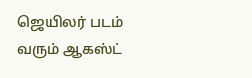ஜெயிலர் படம் வரும் ஆகஸ்ட்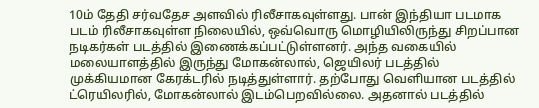10ம் தேதி சர்வதேச அளவில் ரிலீசாகவுள்ளது. பான் இந்தியா படமாக படம் ரிலீசாகவுள்ள நிலையில், ஒவ்வொரு மொழியிலிருந்து சிறப்பான நடிகர்கள் படத்தில் இணைக்கப்பட்டுள்ளனர். அந்த வகையில் மலையாளத்தில் இருந்து மோகன்லால், ஜெயிலர் படத்தில் முக்கியமான கேரக்டரில் நடித்துள்ளார். தற்போது வெளியான படத்தில் ட்ரெயிலரில், மோகன்லால் இடம்பெறவில்லை. அதனால் படத்தில்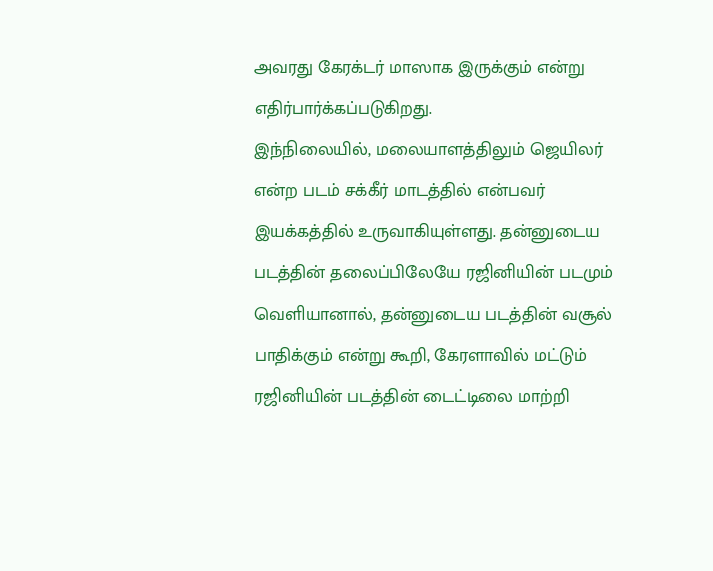அவரது கேரக்டர் மாஸாக இருக்கும் என்று எதிர்பார்க்கப்படுகிறது.
இந்நிலையில், மலையாளத்திலும் ஜெயிலர் என்ற படம் சக்கீர் மாடத்தில் என்பவர் இயக்கத்தில் உருவாகியுள்ளது. தன்னுடைய படத்தின் தலைப்பிலேயே ரஜினியின் படமும் வெளியானால், தன்னுடைய படத்தின் வசூல் பாதிக்கும் என்று கூறி, கேரளாவில் மட்டும் ரஜினியின் படத்தின் டைட்டிலை மாற்றி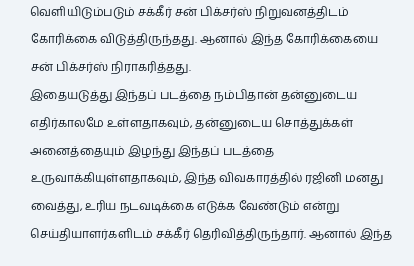வெளியிடும்படும் சக்கீர் சன் பிக்சர்ஸ் நிறுவனத்திடம் கோரிக்கை விடுத்திருந்தது. ஆனால் இந்த கோரிக்கையை சன் பிக்சர்ஸ் நிராகரித்தது.
இதையடுத்து இந்தப் படத்தை நம்பிதான் தன்னுடைய எதிர்காலமே உள்ளதாகவும், தன்னுடைய சொத்துக்கள் அனைத்தையும் இழந்து இந்தப் படத்தை உருவாக்கியுள்ளதாகவும், இந்த விவகாரத்தில் ரஜினி மனது வைத்து, உரிய நடவடிக்கை எடுக்க வேண்டும் என்று செய்தியாளர்களிடம் சக்கீர் தெரிவித்திருந்தார். ஆனால் இந்த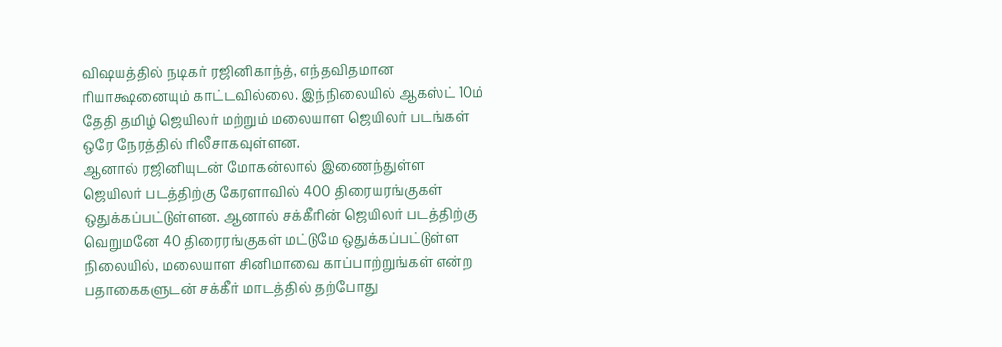விஷயத்தில் நடிகர் ரஜினிகாந்த், எந்தவிதமான ரியாக்ஷனையும் காட்டவில்லை. இந்நிலையில் ஆகஸ்ட் 10ம் தேதி தமிழ் ஜெயிலர் மற்றும் மலையாள ஜெயிலர் படங்கள் ஒரே நேரத்தில் ரிலீசாகவுள்ளன.
ஆனால் ரஜினியுடன் மோகன்லால் இணைந்துள்ள ஜெயிலர் படத்திற்கு கேரளாவில் 400 திரையரங்குகள் ஒதுக்கப்பட்டுள்ளன. ஆனால் சக்கீரின் ஜெயிலர் படத்திற்கு வெறுமனே 40 திரைரங்குகள் மட்டுமே ஒதுக்கப்பட்டுள்ள நிலையில், மலையாள சினிமாவை காப்பாற்றுங்கள் என்ற பதாகைகளுடன் சக்கீர் மாடத்தில் தற்போது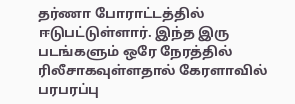தர்ணா போராட்டத்தில் ஈடுபட்டுள்ளார். இந்த இரு படங்களும் ஒரே நேரத்தில் ரிலீசாகவுள்ளதால் கேரளாவில் பரபரப்பு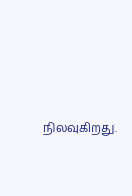நிலவுகிறது.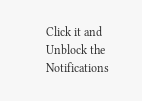Click it and Unblock the Notifications